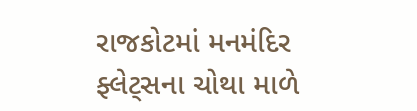રાજકોટમાં મનમંદિર ફ્લેટ્સના ચોથા માળે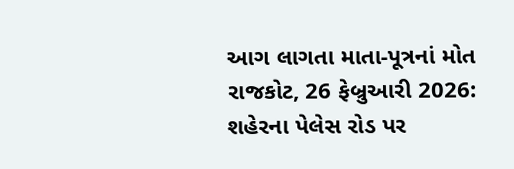આગ લાગતા માતા-પૂત્રનાં મોત
રાજકોટ, 26 ફેબ્રુઆરી 2026: શહેરના પેલેસ રોડ પર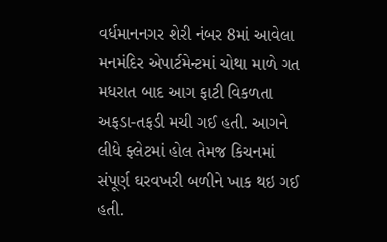વર્ધમાનનગર શેરી નંબર 8માં આવેલા મનમંદિર એપાર્ટમેન્ટમાં ચોથા માળે ગત મધરાત બાદ આગ ફાટી વિકળતા અફડા-તફડી મચી ગઈ હતી. આગને લીધે ફ્લેટમાં હોલ તેમજ કિચનમાં સંપૂર્ણ ઘરવખરી બળીને ખાક થઇ ગઈ હતી.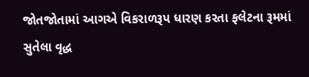જોતજોતામાં આગએ વિકરાળરૂપ ધારણ કરતા ફલેટના રૂમમાં સુતેલા વૃદ્ધ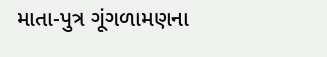માતા-પુત્ર ગૂંગળામણના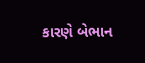કારણે બેભાન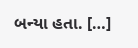બન્યા હતા. […]